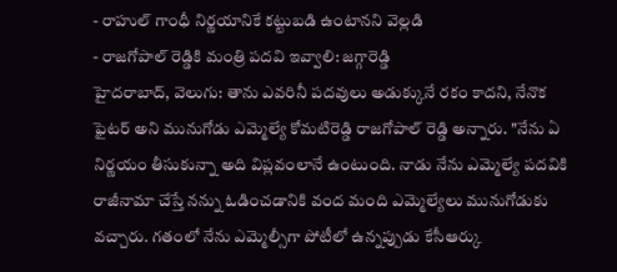- రాహుల్ గాంధీ నిర్ణయానికే కట్టుబడి ఉంటానని వెల్లడి
- రాజగోపాల్ రెడ్డికి మంత్రి పదవి ఇవ్వాలి: జగ్గారెడ్డి
హైదరాబాద్, వెలుగు: తాను ఎవరినీ పదవులు అడుక్కునే రకం కాదని, నేనొక ఫైటర్ అని మునుగోడు ఎమ్మెల్యే కోమటిరెడ్డి రాజగోపాల్ రెడ్డి అన్నారు. "నేను ఏ నిర్ణయం తీసుకున్నా అది విప్లవంలానే ఉంటుంది. నాడు నేను ఎమ్మెల్యే పదవికి రాజీనామా చేస్తే నన్ను ఓడించడానికి వంద మంది ఎమ్మెల్యేలు మునుగోడుకు వచ్చారు. గతంలో నేను ఎమ్మెల్సీగా పోటీలో ఉన్నప్పుడు కేసీఆర్కు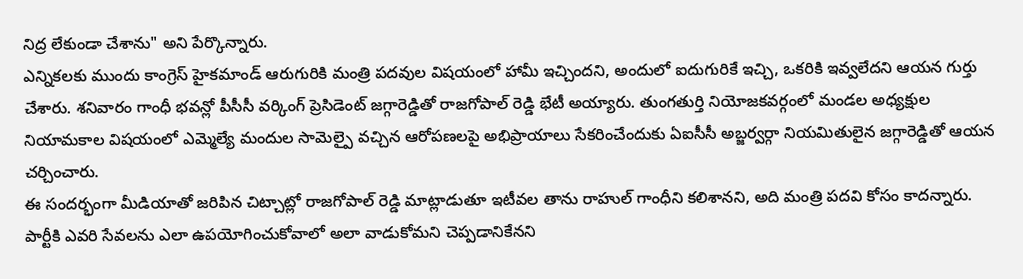నిద్ర లేకుండా చేశాను" అని పేర్కొన్నారు.
ఎన్నికలకు ముందు కాంగ్రెస్ హైకమాండ్ ఆరుగురికి మంత్రి పదవుల విషయంలో హామీ ఇచ్చిందని, అందులో ఐదుగురికే ఇచ్చి, ఒకరికి ఇవ్వలేదని ఆయన గుర్తు చేశారు. శనివారం గాంధీ భవన్లో పీసీసీ వర్కింగ్ ప్రెసిడెంట్ జగ్గారెడ్డితో రాజగోపాల్ రెడ్డి భేటీ అయ్యారు. తుంగతుర్తి నియోజకవర్గంలో మండల అధ్యక్షుల నియామకాల విషయంలో ఎమ్మెల్యే మందుల సామెల్పై వచ్చిన ఆరోపణలపై అభిప్రాయాలు సేకరించేందుకు ఏఐసీసీ అబ్జర్వర్గా నియమితులైన జగ్గారెడ్డితో ఆయన చర్చించారు.
ఈ సందర్భంగా మీడియాతో జరిపిన చిట్చాట్లో రాజగోపాల్ రెడ్డి మాట్లాడుతూ ఇటీవల తాను రాహుల్ గాంధీని కలిశానని, అది మంత్రి పదవి కోసం కాదన్నారు. పార్టీకి ఎవరి సేవలను ఎలా ఉపయోగించుకోవాలో అలా వాడుకోమని చెప్పడానికేనని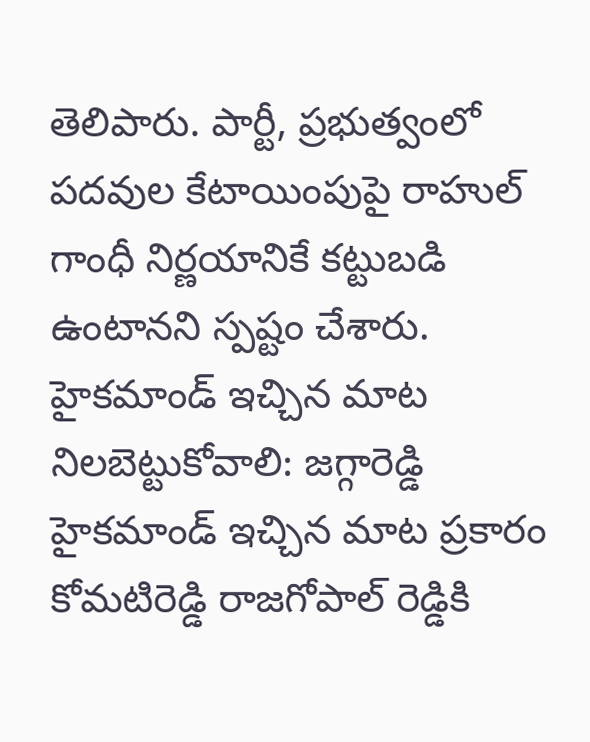తెలిపారు. పార్టీ, ప్రభుత్వంలో పదవుల కేటాయింపుపై రాహుల్ గాంధీ నిర్ణయానికే కట్టుబడి ఉంటానని స్పష్టం చేశారు.
హైకమాండ్ ఇచ్చిన మాట నిలబెట్టుకోవాలి: జగ్గారెడ్డి
హైకమాండ్ ఇచ్చిన మాట ప్రకారం కోమటిరెడ్డి రాజగోపాల్ రెడ్డికి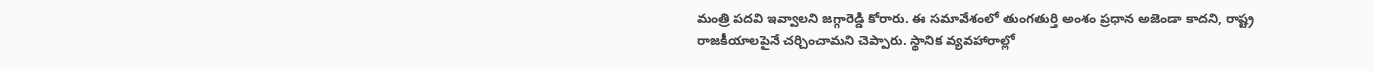మంత్రి పదవి ఇవ్వాలని జగ్గారెడ్డి కోరారు. ఈ సమావేశంలో తుంగతుర్తి అంశం ప్రధాన అజెండా కాదని, రాష్ట్ర రాజకీయాలపైనే చర్చించామని చెప్పారు. స్థానిక వ్యవహారాల్లో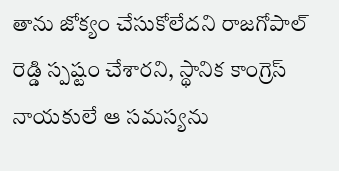తాను జోక్యం చేసుకోలేదని రాజగోపాల్ రెడ్డి స్పష్టం చేశారని, స్థానిక కాంగ్రెస్ నాయకులే ఆ సమస్యను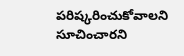పరిష్కరించుకోవాలని సూచించారని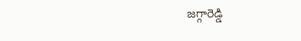జగ్గారెడ్డి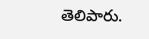తెలిపారు.